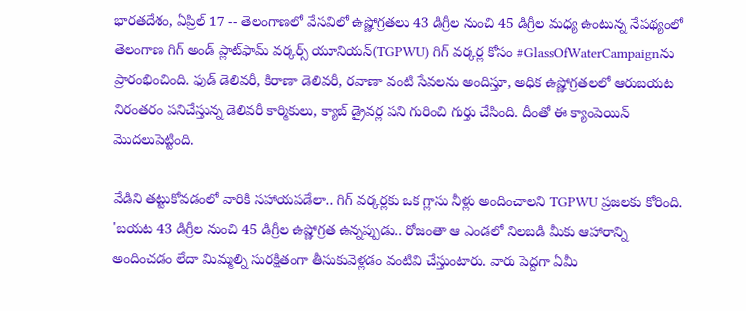భారతదేశం, ఏప్రిల్ 17 -- తెలంగాణలో వేసవిలో ఉష్ణోగ్రతలు 43 డిగ్రీల నుంచి 45 డిగ్రీల మధ్య ఉంటున్న నేపథ్యంలో తెలంగాణ గిగ్ అండ్ ప్లాట్‌ఫామ్ వర్కర్స్ యూనియన్(TGPWU) గిగ్ వర్కర్ల కోసం #GlassOfWaterCampaignను ప్రారంభించింది. ఫుడ్ డెలివరీ, కిరాణా డెలివరీ, రవాణా వంటి సేవలను అందిస్తూ, అధిక ఉష్ణోగ్రతలలో ఆరుబయట నిరంతరం పనిచేస్తున్న డెలివరీ కార్మికులు, క్యాబ్ డ్రైవర్ల పని గురించి గుర్తు చేసింది. దీంతో ఈ క్యాంపెయిన్ మెుదలుపెట్టింది.

వేడిని తట్టుకోవడంలో వారికి సహాయపడేలా.. గిగ్ వర్కర్లకు ఒక గ్లాసు నీళ్లు అందించాలని TGPWU ప్రజలకు కోరింది. 'బయట 43 డిగ్రీల నుంచి 45 డిగ్రీల ఉష్ణోగ్రత ఉన్నప్పుడు.. రోజంతా ఆ ఎండలో నిలబడి మీకు ఆహారాన్ని అందించడం లేదా మిమ్మల్ని సురక్షితంగా తీసుకువెళ్లడం వంటివి చేస్తుంటారు. వారు పెద్దగా ఏమీ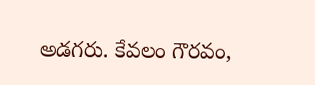అడగరు. కేవలం గౌరవం,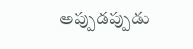అప్పుడప్పుడు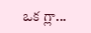ఒక గ్లా...